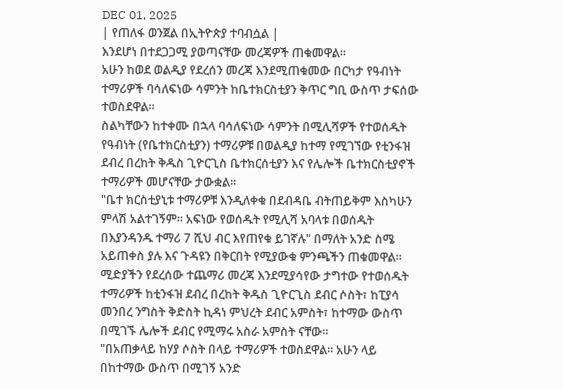DEC 01, 2025
| የጠለፋ ወንጀል በኢትዮጵያ ተባብሷል |
እንደሆነ በተደጋጋሚ ያወጣናቸው መረጃዎች ጠቁመዋል።
አሁን ከወደ ወልዲያ የደረሰን መረጃ እንደሚጠቁመው በርካታ የዓብነት ተማሪዎች ባሳለፍነው ሳምንት ከቤተክርስቲያን ቅጥር ግቢ ውስጥ ታፍሰው ተወስደዋል።
ስልካቸውን ከተቀሙ በኋላ ባሳለፍነው ሳምንት በሚሊሻዎች የተወሰዱት የዓብነት (የቤተክርስቲያን) ተማሪዎቹ በወልዲያ ከተማ የሚገኘው የቲንፋዝ ደብረ በረከት ቅዱስ ጊዮርጊስ ቤተክርሰቲያን እና የሌሎች ቤተክርስቲያኖች ተማሪዎች መሆናቸው ታውቋል።
"ቤተ ክርስቲያኒቱ ተማሪዎቹ እንዲለቀቁ በደብዳቤ ብትጠይቅም እስካሁን ምላሽ አልተገኝም። አፍነው የወሰዱት የሚሊሻ አባላቱ በወሰዱት በእያንዳንዱ ተማሪ 7 ሺህ ብር እየጠየቁ ይገኛሉ" በማለት አንድ ስሜ አይጠቀስ ያሉ እና ጉዳዩን በቅርበት የሚያውቁ ምንጫችን ጠቁመዋል።
ሚድያችን የደረሰው ተጨማሪ መረጃ እንደሚያሳየው ታግተው የተወሰዱት ተማሪዎች ከቲንፋዝ ደብረ በረከት ቅዱስ ጊዮርጊስ ደብር ሶስት፣ ከፒያሳ መንበረ ንግስት ቅድስት ኪዳነ ምህረት ደብር አምስት፣ ከተማው ውስጥ በሚገኙ ሌሎች ደብር የሚማሩ አስራ አምስት ናቸው።
"በአጠቃላይ ከሃያ ሶስት በላይ ተማሪዎች ተወስደዋል። አሁን ላይ በከተማው ውስጥ በሚገኝ አንድ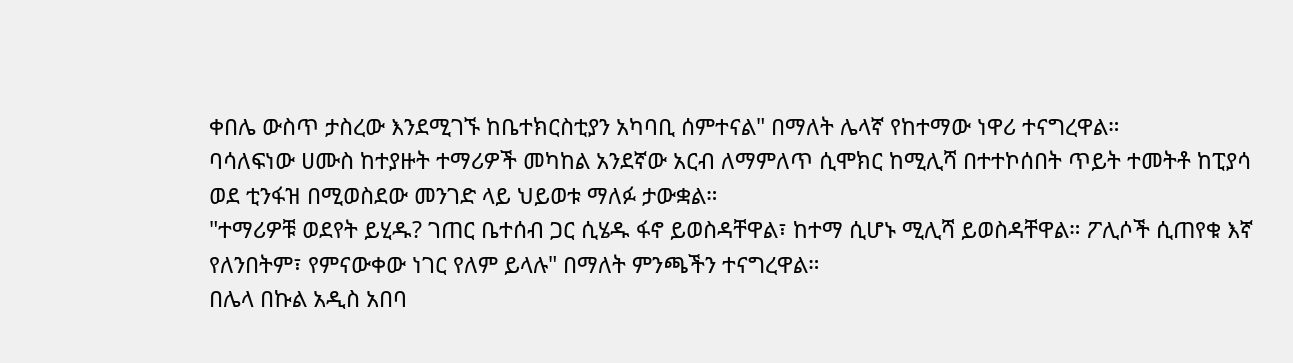ቀበሌ ውስጥ ታስረው እንደሚገኙ ከቤተክርስቲያን አካባቢ ሰምተናል" በማለት ሌላኛ የከተማው ነዋሪ ተናግረዋል።
ባሳለፍነው ሀሙስ ከተያዙት ተማሪዎች መካከል አንደኛው አርብ ለማምለጥ ሲሞክር ከሚሊሻ በተተኮሰበት ጥይት ተመትቶ ከፒያሳ ወደ ቲንፋዝ በሚወስደው መንገድ ላይ ህይወቱ ማለፉ ታውቋል።
"ተማሪዎቹ ወደየት ይሂዱ? ገጠር ቤተሰብ ጋር ሲሄዱ ፋኖ ይወስዳቸዋል፣ ከተማ ሲሆኑ ሚሊሻ ይወስዳቸዋል። ፖሊሶች ሲጠየቁ እኛ የለንበትም፣ የምናውቀው ነገር የለም ይላሉ" በማለት ምንጫችን ተናግረዋል።
በሌላ በኩል አዲስ አበባ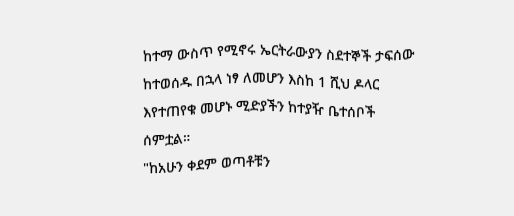ከተማ ውስጥ የሚኖሩ ኤርትራውያን ስደተኞች ታፍሰው ከተወሰዱ በኋላ ነፃ ለመሆን እስከ 1 ሺህ ዶላር እየተጠየቁ መሆኑ ሚድያችን ከተያዥ ቤተሰቦች ሰምቷል።
"ከአሁን ቀደም ወጣቶቹን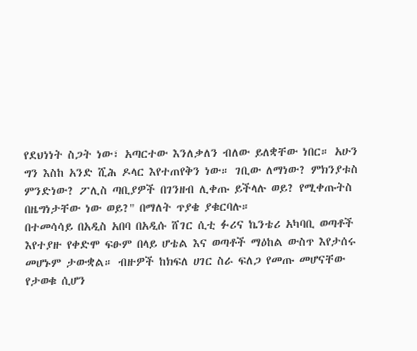የደህነነት ስጋት ነው፣ አጣርተው እንለቃለን ብለው ይለቋቸው ነበር። አሁን ግን እስከ አንድ ሺሕ ዶላር እየተጠየቅን ነው። ገቢው ለማነው? ምክንያቱስ ምንድነው? ፖሊስ ጣቢያዎች በገንዘብ ሊቀጡ ይችላሉ ወይ? የሚቀጡትስ በዜግነታቸው ነው ወይ?" በማለት ጥያቄ ያቁርባሉ።
በተመሳሳይ በአዲስ አበባ በአዲሱ ሸገር ሲቲ ፉሪና ኬንቴሪ አካባቢ ወጣቶች እየተያዙ የቀድሞ ፍፁም በላይ ሆቴል እና ወጣቶች ማዕከል ውስጥ እየታሰሩ መሆኑም ታውቋል። ብዙዎች ከክፍለ ሀገር ስራ ፍለጋ የመጡ መሆናቸው የታወቁ ሲሆን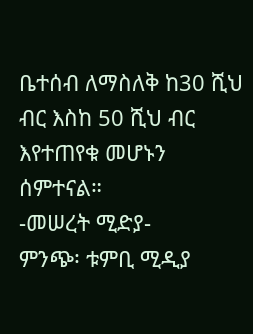ቤተሰብ ለማስለቅ ከ30 ሺህ ብር እስከ 50 ሺህ ብር እየተጠየቁ መሆኑን ሰምተናል።
-መሠረት ሚድያ-
ምንጭ፡ ቱምቢ ሚዲያ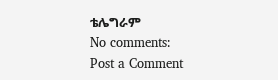ቴሌግራም
No comments:
Post a Comment